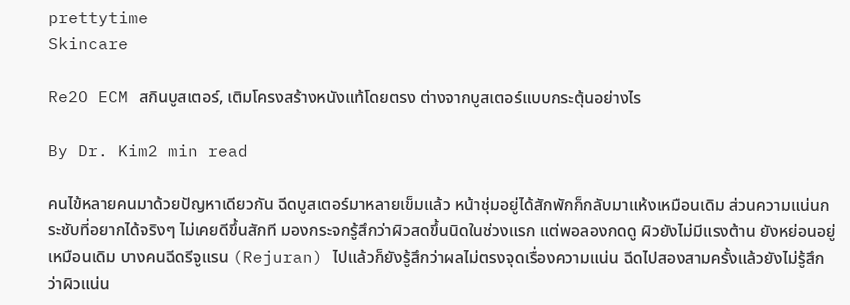prettytime
Skincare

Re2O ECM สกินบูสเตอร์, เติมโครงสร้างหนังแท้โดยตรง ต่างจากบูสเตอร์แบบกระตุ้นอย่างไร

By Dr. Kim2 min read

คนไข้หลายคนมาด้วยปัญหาเดียวกัน ฉีดบูสเตอร์มาหลายเข็มแล้ว หน้าชุ่มอยู่ได้สักพักก็กลับมาแห้งเหมือนเดิม ส่วนความแน่นกระชับที่อยากได้จริงๆ ไม่เคยดีขึ้นสักที มองกระจกรู้สึกว่าผิวสดขึ้นนิดในช่วงแรก แต่พอลองกดดู ผิวยังไม่มีแรงต้าน ยังหย่อนอยู่เหมือนเดิม บางคนฉีดรีจูแรน (Rejuran) ไปแล้วก็ยังรู้สึกว่าผลไม่ตรงจุดเรื่องความแน่น ฉีดไปสองสามครั้งแล้วยังไม่รู้สึกว่าผิวแน่น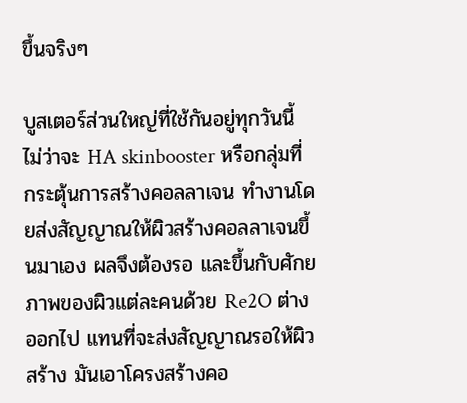ขึ้นจริงๆ

บูสเตอร์ส่วนใหญ่ที่ใช้กันอยู่ทุกวันนี้ ไม่ว่าจะ HA skinbooster หรือกลุ่มที่กระตุ้นการสร้างคอลลาเจน ทำงานโดยส่งสัญญาณให้ผิวสร้างคอลลาเจนขึ้นมาเอง ผลจึงต้องรอ และขึ้นกับศักยภาพของผิวแต่ละคนด้วย Re2O ต่างออกไป แทนที่จะส่งสัญญาณรอให้ผิวสร้าง มันเอาโครงสร้างคอ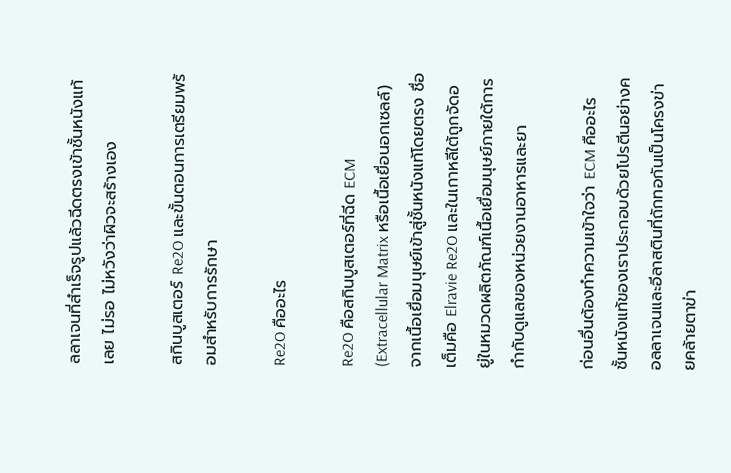ลลาเจนที่สำเร็จรูปแล้วฉีดตรงเข้าชั้นหนังแท้เลย ไม่รอ ไม่หวังว่าผิวจะสร้างเอง

สกินบูสเตอร์ Re2O และขั้นตอนการเตรียมพร้อมสำหรับการรักษา

Re2O คืออะไร

Re2O คือสกินบูสเตอร์ที่ฉีด ECM (Extracellular Matrix หรือเนื้อเยื่อนอกเซลล์) จากเนื้อเยื่อมนุษย์เข้าสู่ชั้นหนังแท้โดยตรง ชื่อเต็มคือ Elravie Re2O และในเกาหลีใต้ถูกจัดอยู่ในหมวดผลิตภัณฑ์เนื้อเยื่อมนุษย์ภายใต้การกำกับดูแลของหน่วยงานอาหารและยา

ก่อนอื่นต้องทำความเข้าใจว่า ECM คืออะไร ชั้นหนังแท้ของเราประกอบด้วยโปรตีนอย่างคอลลาเจนและอีลาสตินที่ถักทอกันเป็นโครงข่ายคล้ายตาข่า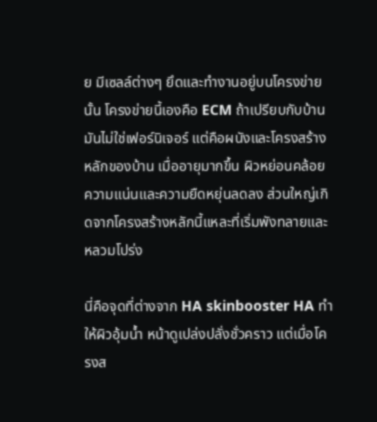ย มีเซลล์ต่างๆ ยึดและทำงานอยู่บนโครงข่ายนั้น โครงข่ายนี้เองคือ ECM ถ้าเปรียบกับบ้าน มันไม่ใช่เฟอร์นิเจอร์ แต่คือผนังและโครงสร้างหลักของบ้าน เมื่ออายุมากขึ้น ผิวหย่อนคล้อย ความแน่นและความยืดหยุ่นลดลง ส่วนใหญ่เกิดจากโครงสร้างหลักนี้แหละที่เริ่มพังทลายและหลวมโปร่ง

นี่คือจุดที่ต่างจาก HA skinbooster HA ทำให้ผิวอุ้มน้ำ หน้าดูเปล่งปลั่งชั่วคราว แต่เมื่อโครงส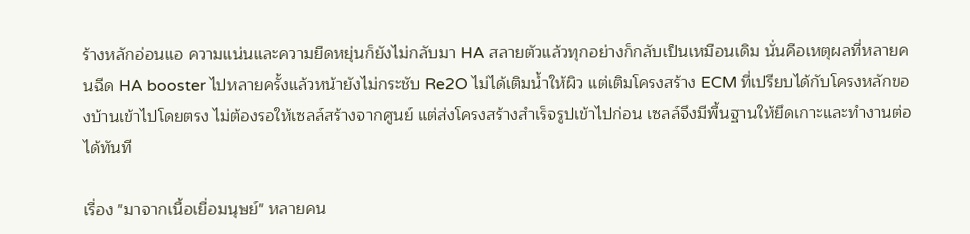ร้างหลักอ่อนแอ ความแน่นและความยืดหยุ่นก็ยังไม่กลับมา HA สลายตัวแล้วทุกอย่างก็กลับเป็นเหมือนเดิม นั่นคือเหตุผลที่หลายคนฉีด HA booster ไปหลายครั้งแล้วหน้ายังไม่กระชับ Re2O ไม่ได้เติมน้ำให้ผิว แต่เติมโครงสร้าง ECM ที่เปรียบได้กับโครงหลักของบ้านเข้าไปโดยตรง ไม่ต้องรอให้เซลล์สร้างจากศูนย์ แต่ส่งโครงสร้างสำเร็จรูปเข้าไปก่อน เซลล์จึงมีพื้นฐานให้ยึดเกาะและทำงานต่อได้ทันที

เรื่อง "มาจากเนื้อเยื่อมนุษย์" หลายคน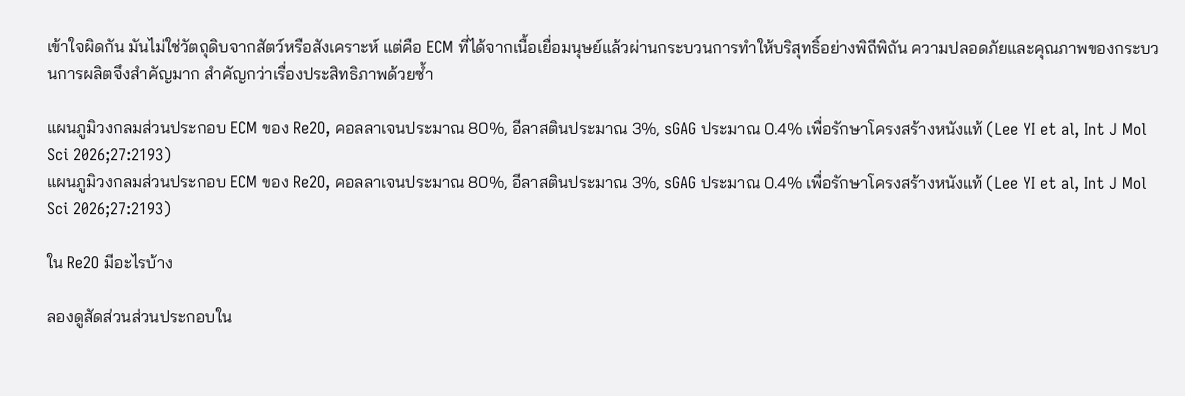เข้าใจผิดกัน มันไม่ใช่วัตถุดิบจากสัตว์หรือสังเคราะห์ แต่คือ ECM ที่ได้จากเนื้อเยื่อมนุษย์แล้วผ่านกระบวนการทำให้บริสุทธิ์อย่างพิถีพิถัน ความปลอดภัยและคุณภาพของกระบวนการผลิตจึงสำคัญมาก สำคัญกว่าเรื่องประสิทธิภาพด้วยซ้ำ

แผนภูมิวงกลมส่วนประกอบ ECM ของ Re2O, คอลลาเจนประมาณ 80%, อีลาสตินประมาณ 3%, sGAG ประมาณ 0.4% เพื่อรักษาโครงสร้างหนังแท้ (Lee YI et al, Int J Mol Sci 2026;27:2193)
แผนภูมิวงกลมส่วนประกอบ ECM ของ Re2O, คอลลาเจนประมาณ 80%, อีลาสตินประมาณ 3%, sGAG ประมาณ 0.4% เพื่อรักษาโครงสร้างหนังแท้ (Lee YI et al, Int J Mol Sci 2026;27:2193)

ใน Re2O มีอะไรบ้าง

ลองดูสัดส่วนส่วนประกอบใน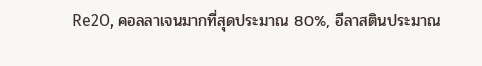Re2O, คอลลาเจนมากที่สุดประมาณ 80%, อีลาสตินประมาณ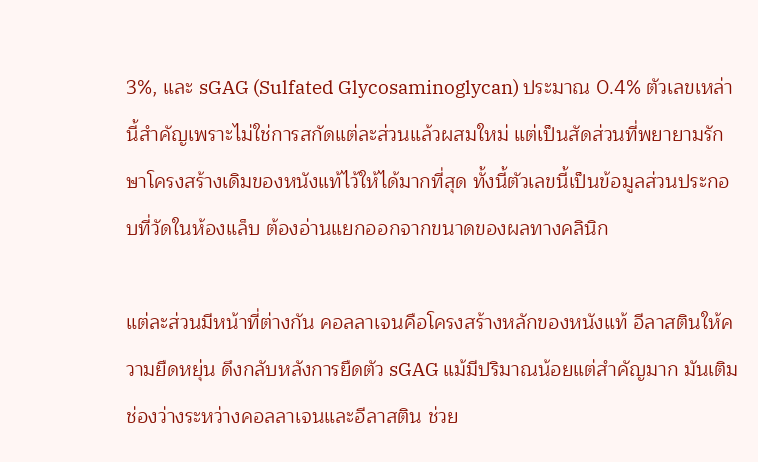3%, และ sGAG (Sulfated Glycosaminoglycan) ประมาณ 0.4% ตัวเลขเหล่านี้สำคัญเพราะไม่ใช่การสกัดแต่ละส่วนแล้วผสมใหม่ แต่เป็นสัดส่วนที่พยายามรักษาโครงสร้างเดิมของหนังแท้ไว้ให้ได้มากที่สุด ทั้งนี้ตัวเลขนี้เป็นข้อมูลส่วนประกอบที่วัดในห้องแล็บ ต้องอ่านแยกออกจากขนาดของผลทางคลินิก

แต่ละส่วนมีหน้าที่ต่างกัน คอลลาเจนคือโครงสร้างหลักของหนังแท้ อีลาสตินให้ความยืดหยุ่น ดึงกลับหลังการยืดตัว sGAG แม้มีปริมาณน้อยแต่สำคัญมาก มันเติมช่องว่างระหว่างคอลลาเจนและอีลาสติน ช่วย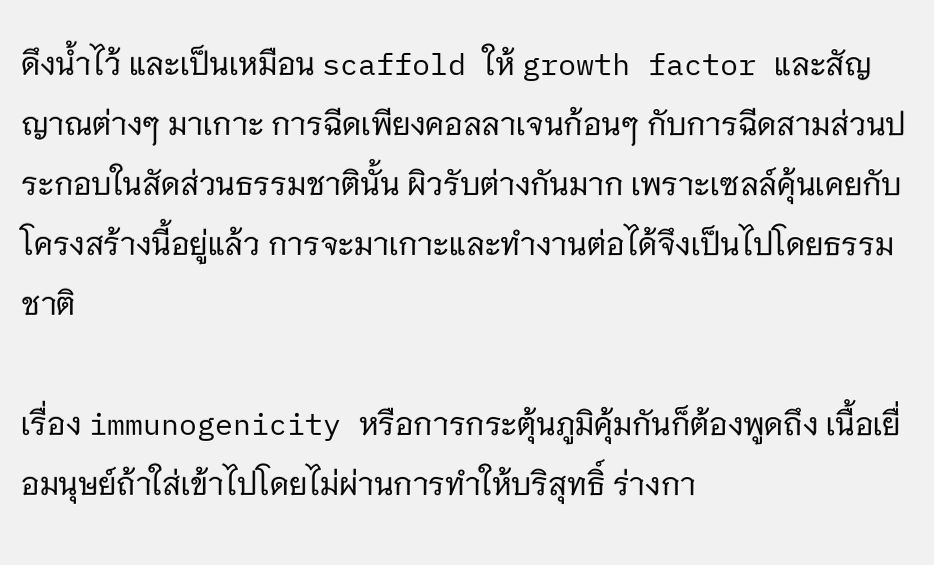ดึงน้ำไว้ และเป็นเหมือน scaffold ให้ growth factor และสัญญาณต่างๆ มาเกาะ การฉีดเพียงคอลลาเจนก้อนๆ กับการฉีดสามส่วนประกอบในสัดส่วนธรรมชาตินั้น ผิวรับต่างกันมาก เพราะเซลล์คุ้นเคยกับโครงสร้างนี้อยู่แล้ว การจะมาเกาะและทำงานต่อได้จึงเป็นไปโดยธรรมชาติ

เรื่อง immunogenicity หรือการกระตุ้นภูมิคุ้มกันก็ต้องพูดถึง เนื้อเยื่อมนุษย์ถ้าใส่เข้าไปโดยไม่ผ่านการทำให้บริสุทธิ์ ร่างกา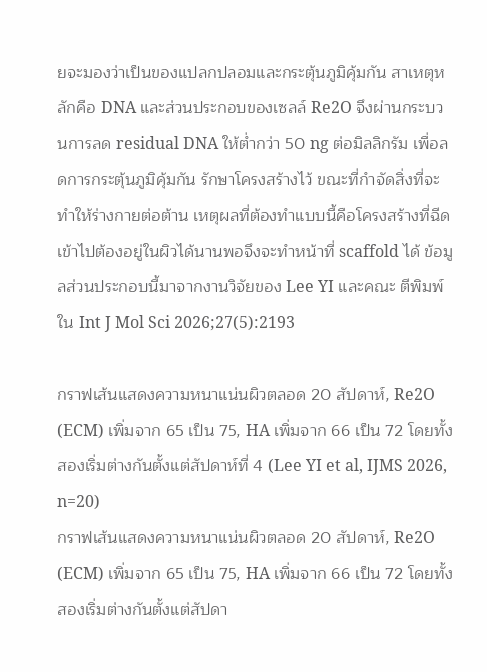ยจะมองว่าเป็นของแปลกปลอมและกระตุ้นภูมิคุ้มกัน สาเหตุหลักคือ DNA และส่วนประกอบของเซลล์ Re2O จึงผ่านกระบวนการลด residual DNA ให้ต่ำกว่า 50 ng ต่อมิลลิกรัม เพื่อลดการกระตุ้นภูมิคุ้มกัน รักษาโครงสร้างไว้ ขณะที่กำจัดสิ่งที่จะทำให้ร่างกายต่อต้าน เหตุผลที่ต้องทำแบบนี้คือโครงสร้างที่ฉีดเข้าไปต้องอยู่ในผิวได้นานพอจึงจะทำหน้าที่ scaffold ได้ ข้อมูลส่วนประกอบนี้มาจากงานวิจัยของ Lee YI และคณะ ตีพิมพ์ใน Int J Mol Sci 2026;27(5):2193

กราฟเส้นแสดงความหนาแน่นผิวตลอด 20 สัปดาห์, Re2O (ECM) เพิ่มจาก 65 เป็น 75, HA เพิ่มจาก 66 เป็น 72 โดยทั้งสองเริ่มต่างกันตั้งแต่สัปดาห์ที่ 4 (Lee YI et al, IJMS 2026, n=20)
กราฟเส้นแสดงความหนาแน่นผิวตลอด 20 สัปดาห์, Re2O (ECM) เพิ่มจาก 65 เป็น 75, HA เพิ่มจาก 66 เป็น 72 โดยทั้งสองเริ่มต่างกันตั้งแต่สัปดา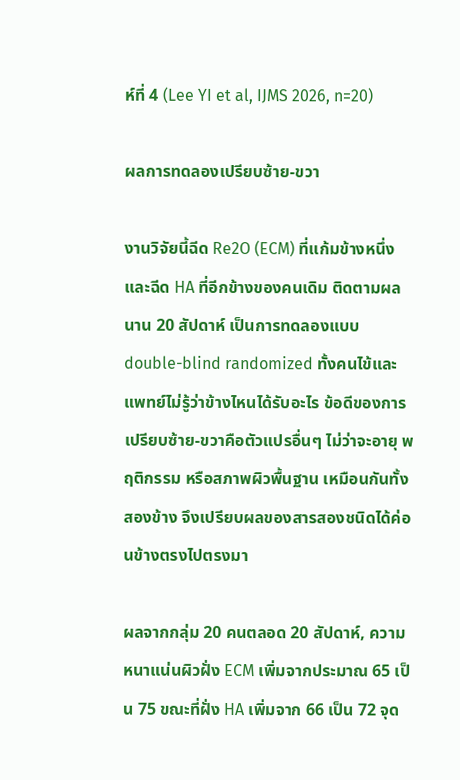ห์ที่ 4 (Lee YI et al, IJMS 2026, n=20)

ผลการทดลองเปรียบซ้าย-ขวา

งานวิจัยนี้ฉีด Re2O (ECM) ที่แก้มข้างหนึ่ง และฉีด HA ที่อีกข้างของคนเดิม ติดตามผลนาน 20 สัปดาห์ เป็นการทดลองแบบ double-blind randomized ทั้งคนไข้และแพทย์ไม่รู้ว่าข้างไหนได้รับอะไร ข้อดีของการเปรียบซ้าย-ขวาคือตัวแปรอื่นๆ ไม่ว่าจะอายุ พฤติกรรม หรือสภาพผิวพื้นฐาน เหมือนกันทั้งสองข้าง จึงเปรียบผลของสารสองชนิดได้ค่อนข้างตรงไปตรงมา

ผลจากกลุ่ม 20 คนตลอด 20 สัปดาห์, ความหนาแน่นผิวฝั่ง ECM เพิ่มจากประมาณ 65 เป็น 75 ขณะที่ฝั่ง HA เพิ่มจาก 66 เป็น 72 จุด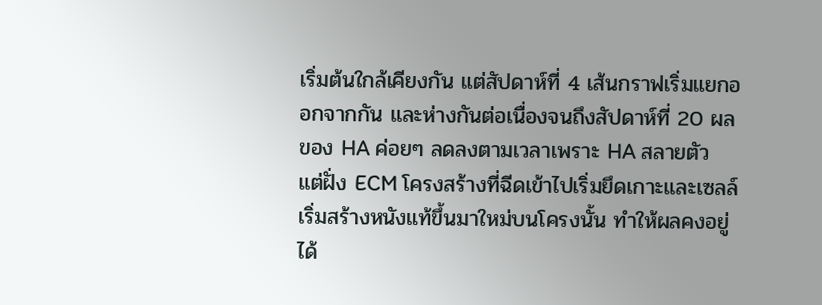เริ่มต้นใกล้เคียงกัน แต่สัปดาห์ที่ 4 เส้นกราฟเริ่มแยกออกจากกัน และห่างกันต่อเนื่องจนถึงสัปดาห์ที่ 20 ผลของ HA ค่อยๆ ลดลงตามเวลาเพราะ HA สลายตัว แต่ฝั่ง ECM โครงสร้างที่ฉีดเข้าไปเริ่มยึดเกาะและเซลล์เริ่มสร้างหนังแท้ขึ้นมาใหม่บนโครงนั้น ทำให้ผลคงอยู่ได้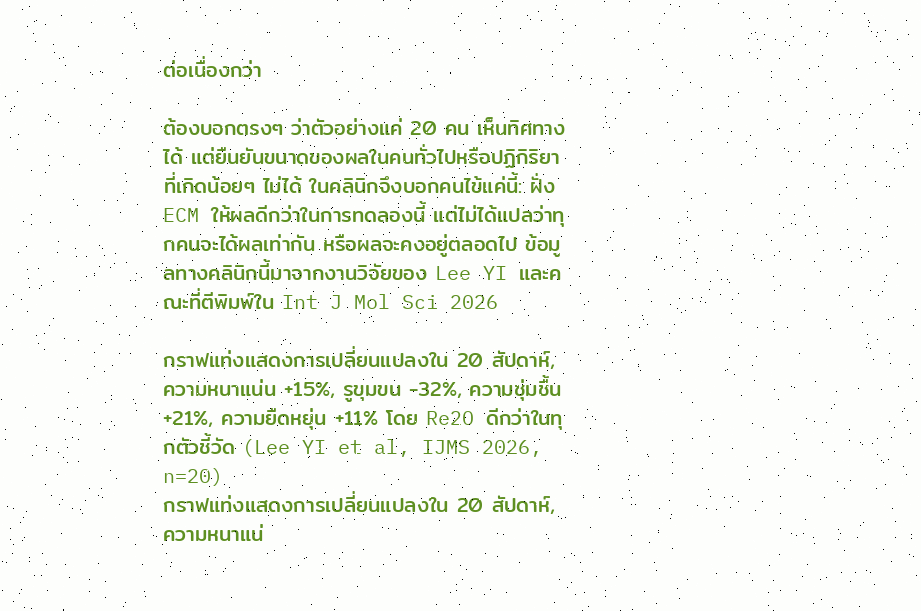ต่อเนื่องกว่า

ต้องบอกตรงๆ ว่าตัวอย่างแค่ 20 คน เห็นทิศทางได้ แต่ยืนยันขนาดของผลในคนทั่วไปหรือปฏิกิริยาที่เกิดน้อยๆ ไม่ได้ ในคลินิกจึงบอกคนไข้แค่นี้: ฝั่ง ECM ให้ผลดีกว่าในการทดลองนี้ แต่ไม่ได้แปลว่าทุกคนจะได้ผลเท่ากัน หรือผลจะคงอยู่ตลอดไป ข้อมูลทางคลินิกนี้มาจากงานวิจัยของ Lee YI และคณะที่ตีพิมพ์ใน Int J Mol Sci 2026

กราฟแท่งแสดงการเปลี่ยนแปลงใน 20 สัปดาห์, ความหนาแน่น +15%, รูขุมขน -32%, ความชุ่มชื้น +21%, ความยืดหยุ่น +11% โดย Re2O ดีกว่าในทุกตัวชี้วัด (Lee YI et al, IJMS 2026, n=20)
กราฟแท่งแสดงการเปลี่ยนแปลงใน 20 สัปดาห์, ความหนาแน่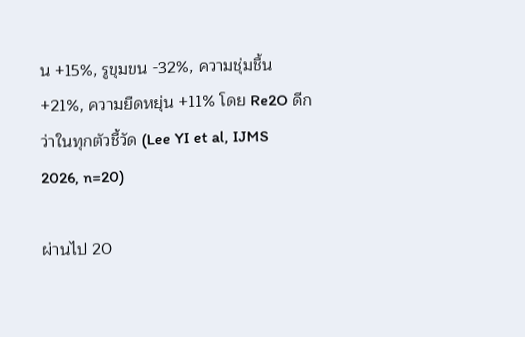น +15%, รูขุมขน -32%, ความชุ่มชื้น +21%, ความยืดหยุ่น +11% โดย Re2O ดีกว่าในทุกตัวชี้วัด (Lee YI et al, IJMS 2026, n=20)

ผ่านไป 20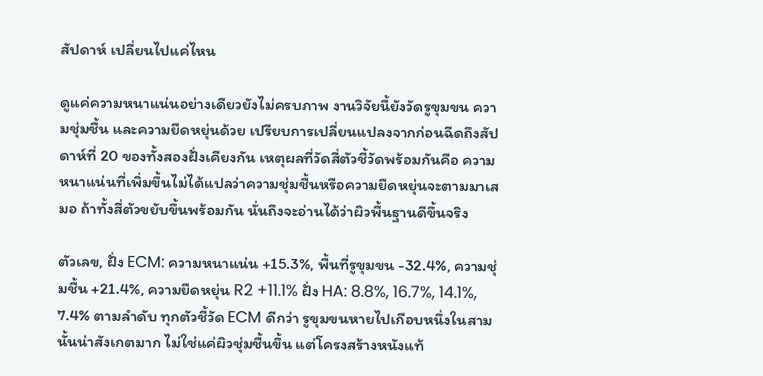สัปดาห์ เปลี่ยนไปแค่ไหน

ดูแค่ความหนาแน่นอย่างเดียวยังไม่ครบภาพ งานวิจัยนี้ยังวัดรูขุมขน ความชุ่มชื้น และความยืดหยุ่นด้วย เปรียบการเปลี่ยนแปลงจากก่อนฉีดถึงสัปดาห์ที่ 20 ของทั้งสองฝั่งเคียงกัน เหตุผลที่วัดสี่ตัวชี้วัดพร้อมกันคือ ความหนาแน่นที่เพิ่มขึ้นไม่ได้แปลว่าความชุ่มชื้นหรือความยืดหยุ่นจะตามมาเสมอ ถ้าทั้งสี่ตัวขยับขึ้นพร้อมกัน นั่นถึงจะอ่านได้ว่าผิวพื้นฐานดีขึ้นจริง

ตัวเลข, ฝั่ง ECM: ความหนาแน่น +15.3%, พื้นที่รูขุมขน -32.4%, ความชุ่มชื้น +21.4%, ความยืดหยุ่น R2 +11.1% ฝั่ง HA: 8.8%, 16.7%, 14.1%, 7.4% ตามลำดับ ทุกตัวชี้วัด ECM ดีกว่า รูขุมขนหายไปเกือบหนึ่งในสามนั้นน่าสังเกตมาก ไม่ใช่แค่ผิวชุ่มชื้นขึ้น แต่โครงสร้างหนังแท้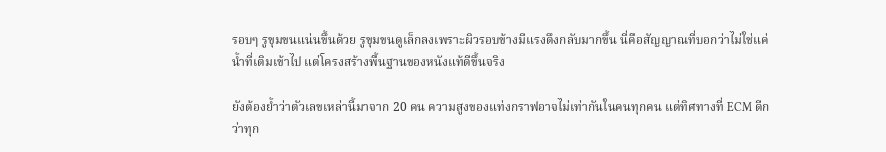รอบๆ รูขุมขนแน่นขึ้นด้วย รูขุมขนดูเล็กลงเพราะผิวรอบข้างมีแรงดึงกลับมากขึ้น นี่คือสัญญาณที่บอกว่าไม่ใช่แค่น้ำที่เติมเข้าไป แต่โครงสร้างพื้นฐานของหนังแท้ดีขึ้นจริง

ยังต้องย้ำว่าตัวเลขเหล่านี้มาจาก 20 คน ความสูงของแท่งกราฟอาจไม่เท่ากันในคนทุกคน แต่ทิศทางที่ ECM ดีกว่าทุก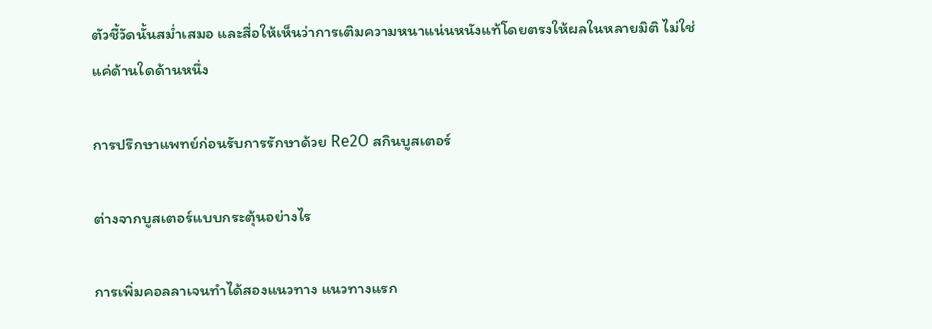ตัวชี้วัดนั้นสม่ำเสมอ และสื่อให้เห็นว่าการเติมความหนาแน่นหนังแท้โดยตรงให้ผลในหลายมิติ ไม่ใช่แค่ด้านใดด้านหนึ่ง

การปรึกษาแพทย์ก่อนรับการรักษาด้วย Re2O สกินบูสเตอร์

ต่างจากบูสเตอร์แบบกระตุ้นอย่างไร

การเพิ่มคอลลาเจนทำได้สองแนวทาง แนวทางแรก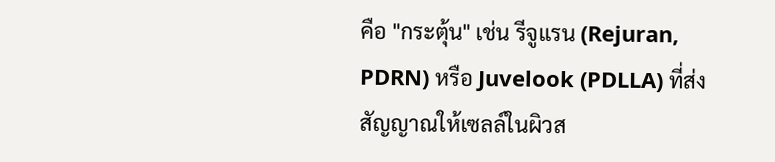คือ "กระตุ้น" เช่น รีจูแรน (Rejuran, PDRN) หรือ Juvelook (PDLLA) ที่ส่งสัญญาณให้เซลล์ในผิวส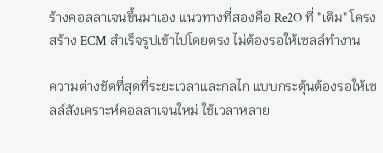ร้างคอลลาเจนขึ้นมาเอง แนวทางที่สองคือ Re2O ที่ "เติม" โครงสร้าง ECM สำเร็จรูปเข้าไปโดยตรง ไม่ต้องรอให้เซลล์ทำงาน

ความต่างชัดที่สุดที่ระยะเวลาและกลไก แบบกระตุ้นต้องรอให้เซลล์สังเคราะห์คอลลาเจนใหม่ ใช้เวลาหลาย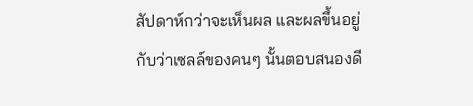สัปดาห์กว่าจะเห็นผล และผลขึ้นอยู่กับว่าเซลล์ของคนๆ นั้นตอบสนองดี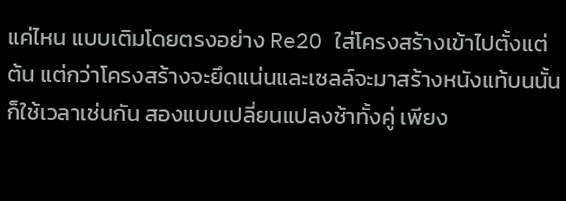แค่ไหน แบบเติมโดยตรงอย่าง Re2O ใส่โครงสร้างเข้าไปตั้งแต่ต้น แต่กว่าโครงสร้างจะยึดแน่นและเซลล์จะมาสร้างหนังแท้บนนั้นก็ใช้เวลาเช่นกัน สองแบบเปลี่ยนแปลงช้าทั้งคู่ เพียง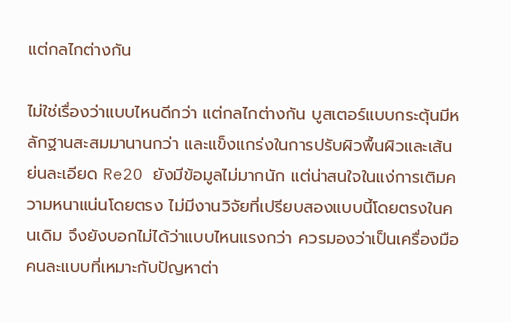แต่กลไกต่างกัน

ไม่ใช่เรื่องว่าแบบไหนดีกว่า แต่กลไกต่างกัน บูสเตอร์แบบกระตุ้นมีหลักฐานสะสมมานานกว่า และแข็งแกร่งในการปรับผิวพื้นผิวและเส้นย่นละเอียด Re2O ยังมีข้อมูลไม่มากนัก แต่น่าสนใจในแง่การเติมความหนาแน่นโดยตรง ไม่มีงานวิจัยที่เปรียบสองแบบนี้โดยตรงในคนเดิม จึงยังบอกไม่ได้ว่าแบบไหนแรงกว่า ควรมองว่าเป็นเครื่องมือคนละแบบที่เหมาะกับปัญหาต่า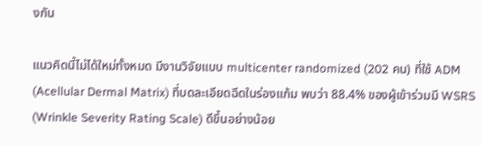งกัน

แนวคิดนี้ไม่ได้ใหม่ทั้งหมด มีงานวิจัยแบบ multicenter randomized (202 คน) ที่ใช้ ADM (Acellular Dermal Matrix) ที่บดละเอียดฉีดในร่องแก้ม พบว่า 88.4% ของผู้เข้าร่วมมี WSRS (Wrinkle Severity Rating Scale) ดีขึ้นอย่างน้อย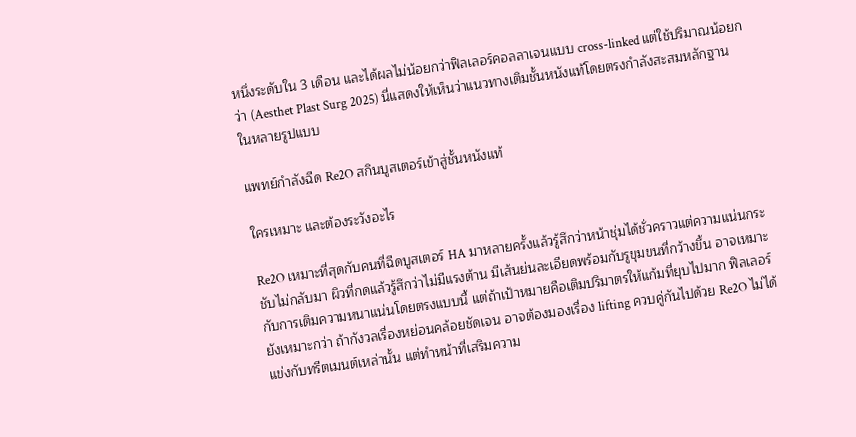หนึ่งระดับใน 3 เดือน และได้ผลไม่น้อยกว่าฟิลเลอร์คอลลาเจนแบบ cross-linked แต่ใช้ปริมาณน้อยกว่า (Aesthet Plast Surg 2025) นี่แสดงให้เห็นว่าแนวทางเติมชั้นหนังแท้โดยตรงกำลังสะสมหลักฐานในหลายรูปแบบ

แพทย์กำลังฉีด Re2O สกินบูสเตอร์เข้าสู่ชั้นหนังแท้

ใครเหมาะ และต้องระวังอะไร

Re2O เหมาะที่สุดกับคนที่ฉีดบูสเตอร์ HA มาหลายครั้งแล้วรู้สึกว่าหน้าชุ่มได้ชั่วคราวแต่ความแน่นกระชับไม่กลับมา ผิวที่กดแล้วรู้สึกว่าไม่มีแรงต้าน มีเส้นย่นละเอียดพร้อมกับรูขุมขนที่กว้างขึ้น อาจเหมาะกับการเติมความหนาแน่นโดยตรงแบบนี้ แต่ถ้าเป้าหมายคือเติมปริมาตรให้แก้มที่ยุบไปมาก ฟิลเลอร์ยังเหมาะกว่า ถ้ากังวลเรื่องหย่อนคล้อยชัดเจน อาจต้องมองเรื่อง lifting ควบคู่กันไปด้วย Re2O ไม่ได้แข่งกับทรีตเมนต์เหล่านั้น แต่ทำหน้าที่เสริมความ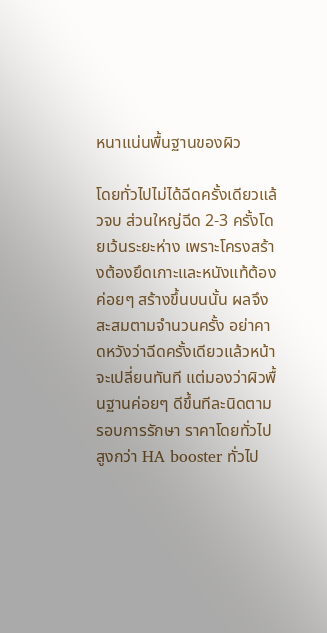หนาแน่นพื้นฐานของผิว

โดยทั่วไปไม่ได้ฉีดครั้งเดียวแล้วจบ ส่วนใหญ่ฉีด 2-3 ครั้งโดยเว้นระยะห่าง เพราะโครงสร้างต้องยึดเกาะและหนังแท้ต้องค่อยๆ สร้างขึ้นบนนั้น ผลจึงสะสมตามจำนวนครั้ง อย่าคาดหวังว่าฉีดครั้งเดียวแล้วหน้าจะเปลี่ยนทันที แต่มองว่าผิวพื้นฐานค่อยๆ ดีขึ้นทีละนิดตามรอบการรักษา ราคาโดยทั่วไปสูงกว่า HA booster ทั่วไป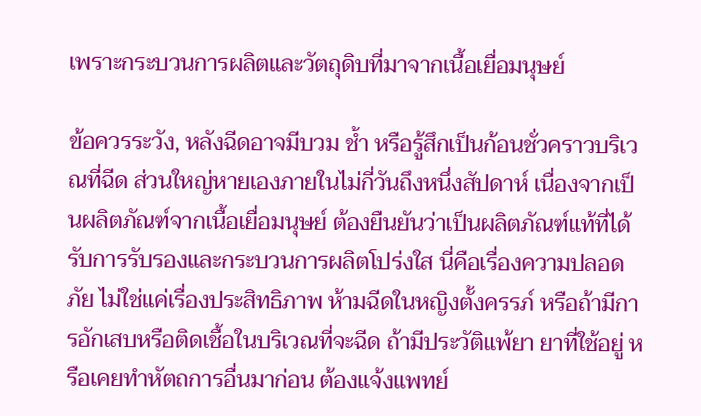เพราะกระบวนการผลิตและวัตถุดิบที่มาจากเนื้อเยื่อมนุษย์

ข้อควรระวัง, หลังฉีดอาจมีบวม ช้ำ หรือรู้สึกเป็นก้อนชั่วคราวบริเวณที่ฉีด ส่วนใหญ่หายเองภายในไม่กี่วันถึงหนึ่งสัปดาห์ เนื่องจากเป็นผลิตภัณฑ์จากเนื้อเยื่อมนุษย์ ต้องยืนยันว่าเป็นผลิตภัณฑ์แท้ที่ได้รับการรับรองและกระบวนการผลิตโปร่งใส นี่คือเรื่องความปลอดภัย ไม่ใช่แค่เรื่องประสิทธิภาพ ห้ามฉีดในหญิงตั้งครรภ์ หรือถ้ามีการอักเสบหรือติดเชื้อในบริเวณที่จะฉีด ถ้ามีประวัติแพ้ยา ยาที่ใช้อยู่ หรือเคยทำหัตถการอื่นมาก่อน ต้องแจ้งแพทย์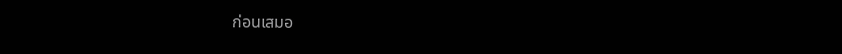ก่อนเสมอ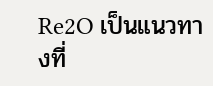Re2O เป็นแนวทางที่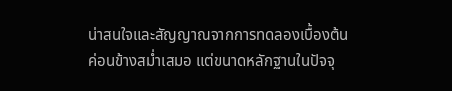น่าสนใจและสัญญาณจากการทดลองเบื้องต้นค่อนข้างสม่ำเสมอ แต่ขนาดหลักฐานในปัจจุ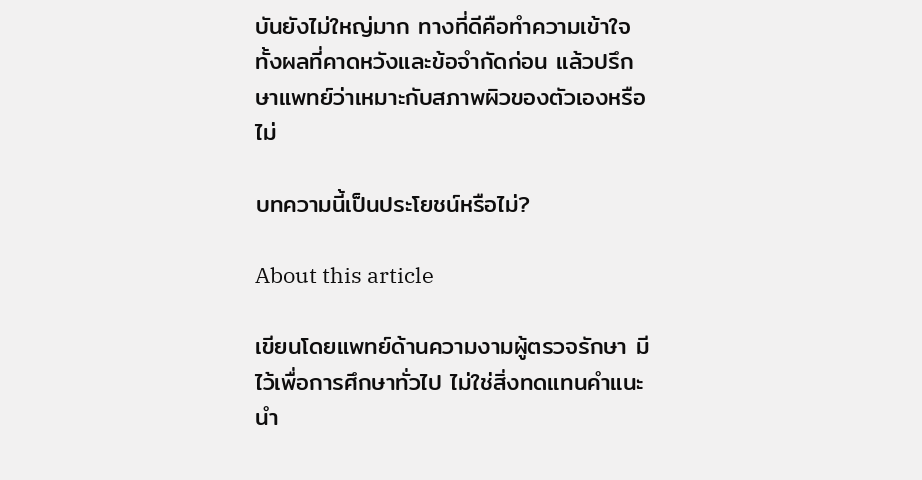บันยังไม่ใหญ่มาก ทางที่ดีคือทำความเข้าใจทั้งผลที่คาดหวังและข้อจำกัดก่อน แล้วปรึกษาแพทย์ว่าเหมาะกับสภาพผิวของตัวเองหรือไม่

บทความนี้เป็นประโยชน์หรือไม่?

About this article

เขียนโดยแพทย์ด้านความงามผู้ตรวจรักษา มีไว้เพื่อการศึกษาทั่วไป ไม่ใช่สิ่งทดแทนคำแนะนำ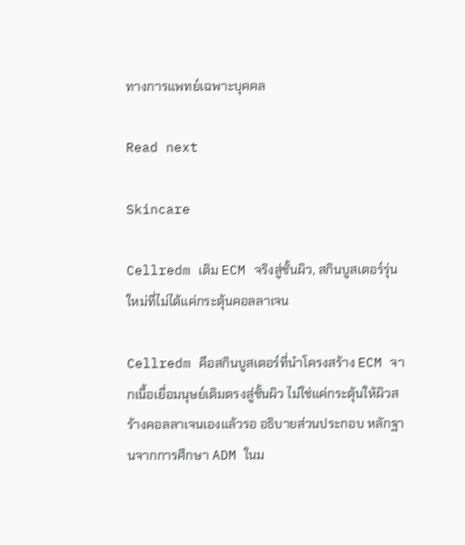ทางการแพทย์เฉพาะบุคคล

Read next

Skincare

Cellredm เติม ECM จริงสู่ชั้นผิว, สกินบูสเตอร์รุ่นใหม่ที่ไม่ได้แค่กระตุ้นคอลลาเจน

Cellredm คือสกินบูสเตอร์ที่นำโครงสร้าง ECM จากเนื้อเยื่อมนุษย์เติมตรงสู่ชั้นผิว ไม่ใช่แค่กระตุ้นให้ผิวสร้างคอลลาเจนเองแล้วรอ อธิบายส่วนประกอบ หลักฐานจากการศึกษา ADM ในม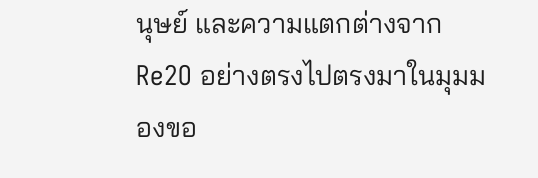นุษย์ และความแตกต่างจาก Re2O อย่างตรงไปตรงมาในมุมมองขอ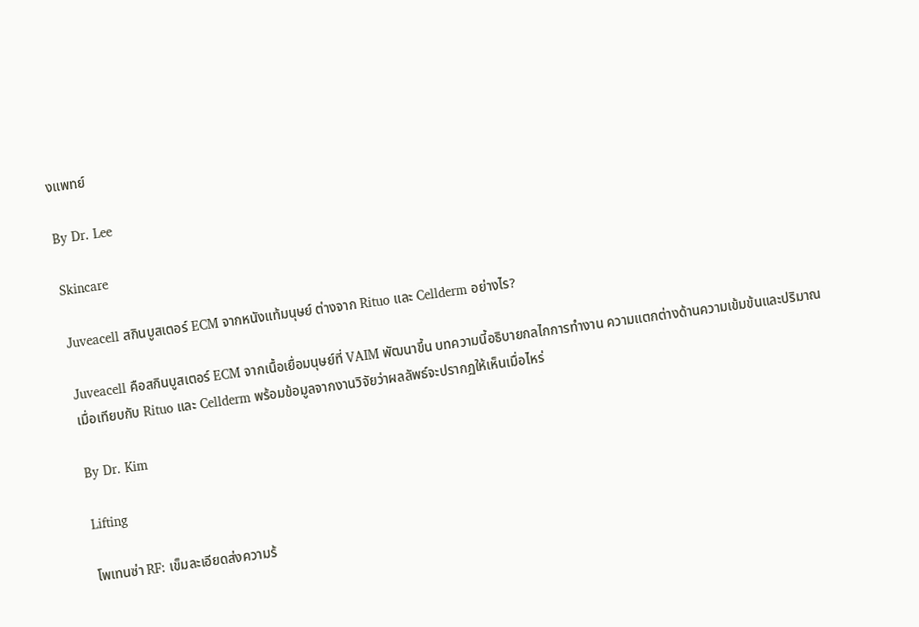งแพทย์

By Dr. Lee

Skincare

Juveacell สกินบูสเตอร์ ECM จากหนังแท้มนุษย์ ต่างจาก Rituo และ Cellderm อย่างไร?

Juveacell คือสกินบูสเตอร์ ECM จากเนื้อเยื่อมนุษย์ที่ VAIM พัฒนาขึ้น บทความนี้อธิบายกลไกการทำงาน ความแตกต่างด้านความเข้มข้นและปริมาณเมื่อเทียบกับ Rituo และ Cellderm พร้อมข้อมูลจากงานวิจัยว่าผลลัพธ์จะปรากฏให้เห็นเมื่อไหร่

By Dr. Kim

Lifting

โพเทนซ่า RF: เข็มละเอียดส่งความร้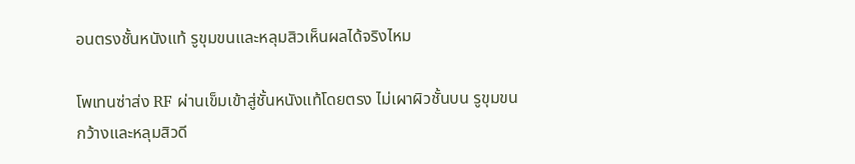อนตรงชั้นหนังแท้ รูขุมขนและหลุมสิวเห็นผลได้จริงไหม

โพเทนซ่าส่ง RF ผ่านเข็มเข้าสู่ชั้นหนังแท้โดยตรง ไม่เผาผิวชั้นบน รูขุมขนกว้างและหลุมสิวดี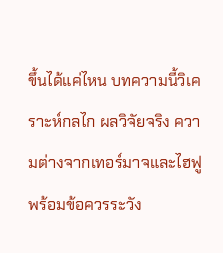ขึ้นได้แค่ไหน บทความนี้วิเคราะห์กลไก ผลวิจัยจริง ความต่างจากเทอร์มาจและไฮฟู พร้อมข้อควรระวัง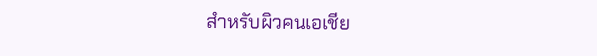สำหรับผิวคนเอเชีย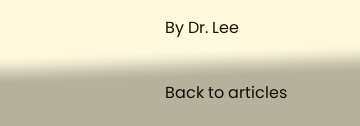By Dr. Lee

Back to articles